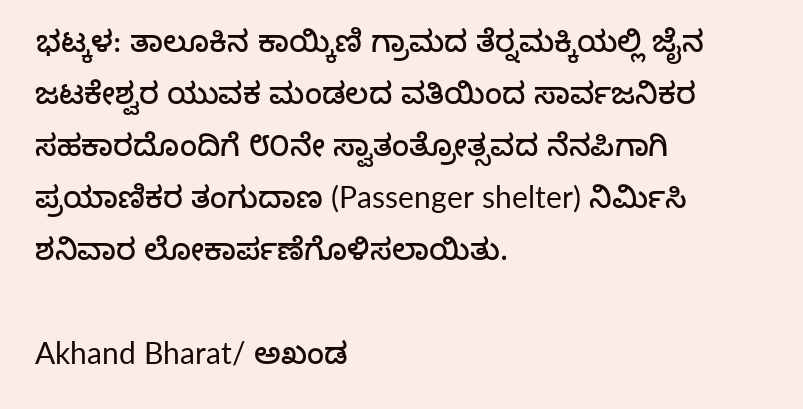ಭಟ್ಕಳ: ತಾಲೂಕಿನ ಕಾಯ್ಕಿಣಿ ಗ್ರಾಮದ ತೆರ‍್ನಮಕ್ಕಿಯಲ್ಲಿ ಜೈನ ಜಟಕೇಶ್ವರ ಯುವಕ ಮಂಡಲದ ವತಿಯಿಂದ ಸಾರ್ವಜನಿಕರ ಸಹಕಾರದೊಂದಿಗೆ ೮೦ನೇ ಸ್ವಾತಂತ್ರೋತ್ಸವದ ನೆನಪಿಗಾಗಿ ಪ್ರಯಾಣಿಕರ ತಂಗುದಾಣ (Passenger shelter) ನಿರ್ಮಿಸಿ ಶನಿವಾರ ಲೋಕಾರ್ಪಣೆಗೊಳಿಸಲಾಯಿತು.

Akhand Bharat/ ಅಖಂಡ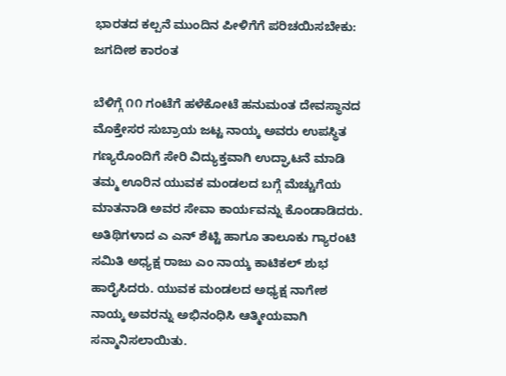ಭಾರತದ ಕಲ್ಪನೆ ಮುಂದಿನ ಪೀಳಿಗೆಗೆ ಪರಿಚಯಿಸಬೇಕು: ಜಗದೀಶ ಕಾರಂತ

ಬೆಳಿಗ್ಗೆ ೧೧ ಗಂಟೆಗೆ ಹಳೆಕೋಟೆ ಹನುಮಂತ ದೇವಸ್ಥಾನದ ಮೊಕ್ತೇಸರ ಸುಬ್ರಾಯ ಜಟ್ಟ ನಾಯ್ಕ ಅವರು ಉಪಸ್ಥಿತ ಗಣ್ಯರೊಂದಿಗೆ ಸೇರಿ ವಿದ್ಯುಕ್ತವಾಗಿ ಉದ್ಘಾಟನೆ ಮಾಡಿ ತಮ್ಮ ಊರಿನ ಯುವಕ ಮಂಡಲದ ಬಗ್ಗೆ ಮೆಚ್ಚುಗೆಯ ಮಾತನಾಡಿ ಅವರ ಸೇವಾ ಕಾರ್ಯವನ್ನು ಕೊಂಡಾಡಿದರು. ಅತಿಥಿಗಳಾದ ಎ ಎನ್ ಶೆಟ್ಟಿ ಹಾಗೂ ತಾಲೂಕು ಗ್ಯಾರಂಟಿ ಸಮಿತಿ ಅಧ್ಯಕ್ಷ ರಾಜು ಎಂ ನಾಯ್ಕ ಕಾಟಿಕಲ್ ಶುಭ ಹಾರೈಸಿದರು. ಯುವಕ ಮಂಡಲದ ಅಧ್ಯಕ್ಷ ನಾಗೇಶ ನಾಯ್ಕ ಅವರನ್ನು ಅಭಿನಂಧಿಸಿ ಆತ್ಮೀಯವಾಗಿ ಸನ್ಮಾನಿಸಲಾಯಿತು.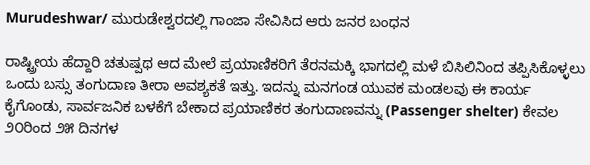Murudeshwar/ ಮುರುಡೇಶ್ವರದಲ್ಲಿ ಗಾಂಜಾ ಸೇವಿಸಿದ ಆರು ಜನರ ಬಂಧನ

ರಾಷ್ಟ್ರೀಯ ಹೆದ್ದಾರಿ ಚತುಷ್ಪಥ ಆದ ಮೇಲೆ ಪ್ರಯಾಣಿಕರಿಗೆ ತೆರನಮಕ್ಕಿ ಭಾಗದಲ್ಲಿ ಮಳೆ ಬಿಸಿಲಿನಿಂದ ತಪ್ಪಿಸಿಕೊಳ್ಳಲು ಒಂದು ಬಸ್ಸು ತಂಗುದಾಣ ತೀರಾ ಅವಶ್ಯಕತೆ ಇತ್ತು. ಇದನ್ನು ಮನಗಂಡ ಯುವಕ ಮಂಡಲವು ಈ ಕಾರ್ಯ ಕೈಗೊಂಡು, ಸಾರ್ವಜನಿಕ ಬಳಕೆಗೆ ಬೇಕಾದ ಪ್ರಯಾಣಿಕರ ತಂಗುದಾಣವನ್ನು (Passenger shelter) ಕೇವಲ ೨೦ರಿಂದ ೨೫ ದಿನಗಳ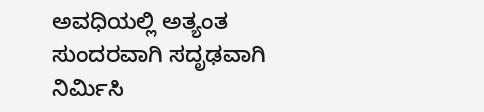ಅವಧಿಯಲ್ಲಿ ಅತ್ಯಂತ ಸುಂದರವಾಗಿ ಸದೃಢವಾಗಿ ನಿರ್ಮಿಸಿ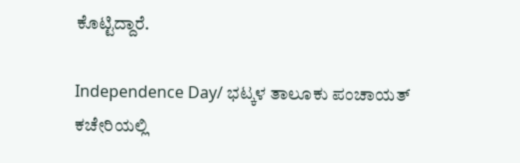ಕೊಟ್ಟಿದ್ದಾರೆ.

Independence Day/ ಭಟ್ಕಳ ತಾಲೂಕು ಪಂಚಾಯತ್ ಕಚೇರಿಯಲ್ಲಿ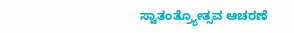ಸ್ವಾತಂತ್ರ್ಯೋತ್ಸವ ಆಚರಣೆ